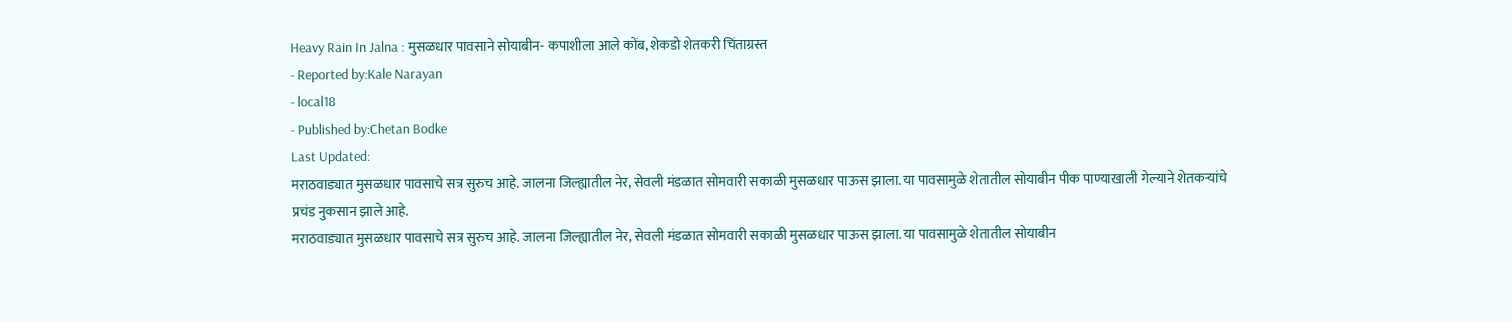Heavy Rain In Jalna : मुसळधार पावसाने सोयाबीन- कपाशीला आले कोंब, शेकडो शेतकरी चिंताग्रस्त
- Reported by:Kale Narayan
- local18
- Published by:Chetan Bodke
Last Updated:
मराठवाड्यात मुसळधार पावसाचे सत्र सुरुच आहे. जालना जिल्ह्यातील नेर, सेवली मंडळात सोमवारी सकाळी मुसळधार पाऊस झाला. या पावसामुळे शेतातील सोयाबीन पीक पाण्याखाली गेल्याने शेतकऱ्यांचे प्रचंड नुकसान झाले आहे.
मराठवाड्यात मुसळधार पावसाचे सत्र सुरुच आहे. जालना जिल्ह्यातील नेर, सेवली मंडळात सोमवारी सकाळी मुसळधार पाऊस झाला. या पावसामुळे शेतातील सोयाबीन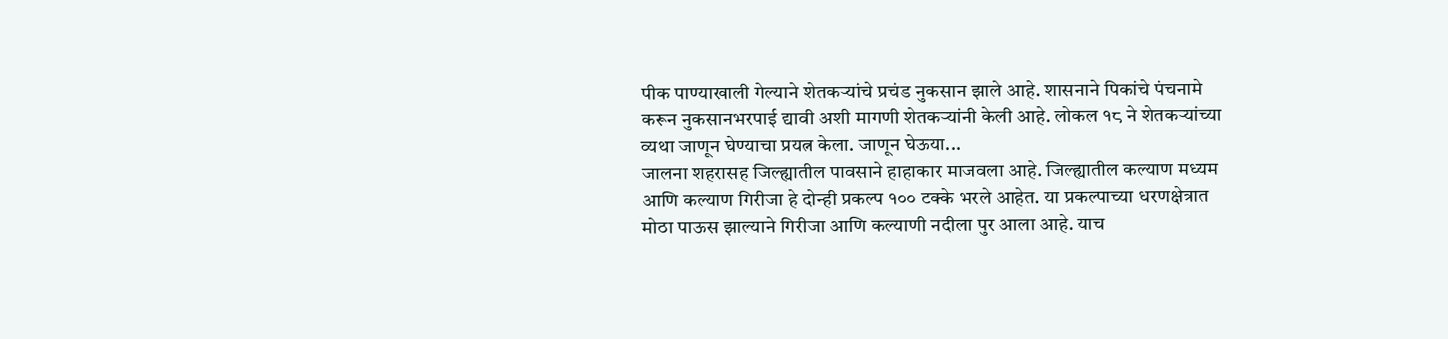पीक पाण्याखाली गेल्याने शेतकऱ्यांचे प्रचंड नुकसान झाले आहे. शासनाने पिकांचे पंचनामे करून नुकसानभरपाई द्यावी अशी मागणी शेतकऱ्यांनी केली आहे. लोकल १८ ने शेतकऱ्यांच्या व्यथा जाणून घेण्याचा प्रयत्न केला. जाणून घेऊया...
जालना शहरासह जिल्ह्यातील पावसाने हाहाकार माजवला आहे. जिल्ह्यातील कल्याण मध्यम आणि कल्याण गिरीजा हे दोन्ही प्रकल्प १०० टक्के भरले आहेत. या प्रकल्पाच्या धरणक्षेत्रात मोठा पाऊस झाल्याने गिरीजा आणि कल्याणी नदीला पुर आला आहे. याच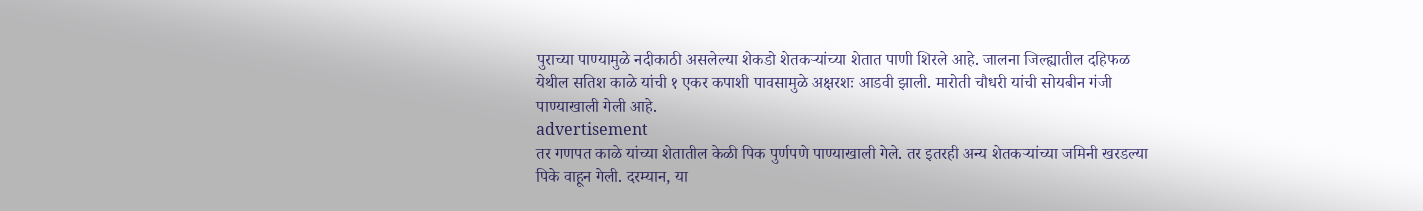पुराच्या पाण्यामुळे नदीकाठी असलेल्या शेकडो शेतकऱ्यांच्या शेतात पाणी शिरले आहे. जालना जिल्ह्यातील दहिफळ येथील सतिश काळे यांची १ एकर कपाशी पावसामुळे अक्षरशः आडवी झाली. मारोती चौधरी यांची सोयबीन गंजी पाण्याखाली गेली आहे.
advertisement
तर गणपत काळे यांच्या शेतातील केळी पिक पुर्णपणे पाण्याखाली गेले. तर इतरही अन्य शेतकऱ्यांच्या जमिनी खरडल्या पिके वाहून गेली. दरम्यान, या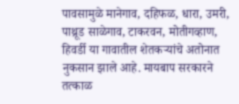पावसामुळे मानेगाव, दहिफळ, धारा, उमरी, पाथ्रूड साळेगाव, टाकरवन, मोतीगव्हाण, हिवर्डी या गावातील शेतकऱ्यांचे अतोनात नुकसान झाले आहे. मायबाप सरकारने तत्काळ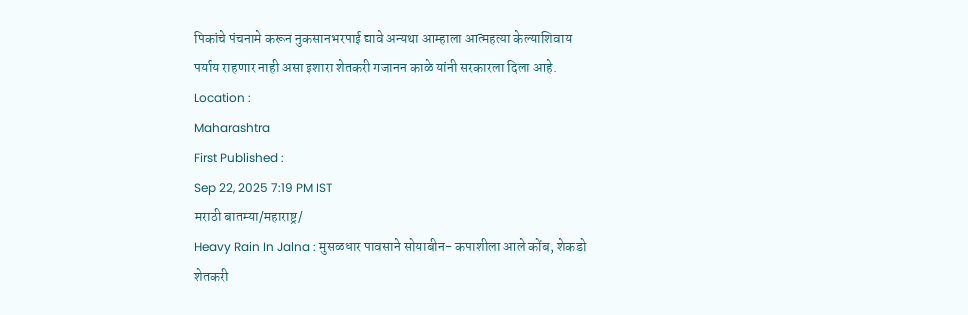पिकांचे पंचनामे करून नुकसानभरपाई द्यावे अन्यथा आम्हाला आत्महत्या केल्याशिवाय पर्याय राहणार नाही असा इशारा शेतकरी गजानन काळे यांनी सरकारला दिला आहे.
Location :
Maharashtra
First Published :
Sep 22, 2025 7:19 PM IST
मराठी बातम्या/महाराष्ट्र/
Heavy Rain In Jalna : मुसळधार पावसाने सोयाबीन- कपाशीला आले कोंब, शेकडो शेतकरी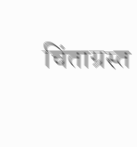चिंताग्रस्त